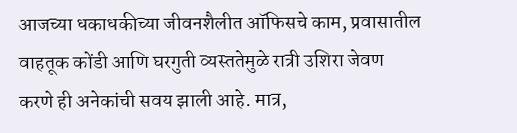आजच्या धकाधकीच्या जीवनशैलीत ऑफिसचे काम, प्रवासातील वाहतूक कोंडी आणि घरगुती व्यस्ततेमुळे रात्री उशिरा जेवण करणे ही अनेकांची सवय झाली आहे. मात्र,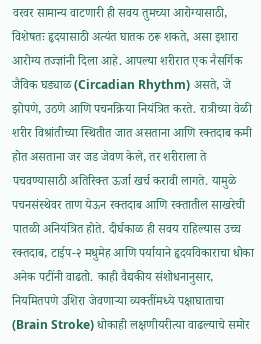वरवर सामान्य वाटणारी ही सवय तुमच्या आरोग्यासाठी, विशेषतः हृदयासाठी अत्यंत घातक ठरू शकते, असा इशारा आरोग्य तज्ज्ञांनी दिला आहे. आपल्या शरीरात एक नैसर्गिक जैविक घड्याळ (Circadian Rhythm) असते, जे झोपणे, उठणे आणि पचनक्रिया नियंत्रित करते. रात्रीच्या वेळी शरीर विश्रांतीच्या स्थितीत जात असताना आणि रक्तदाब कमी होत असताना जर जड जेवण केले, तर शरीराला ते पचवण्यासाठी अतिरिक्त ऊर्जा खर्च करावी लागते. यामुळे पचनसंस्थेवर ताण येऊन रक्तदाब आणि रक्तातील साखरेची पातळी अनियंत्रित होते. दीर्घकाळ ही सवय राहिल्यास उच्च रक्तदाब, टाईप-२ मधुमेह आणि पर्यायाने हृदयविकाराचा धोका अनेक पटींनी वाढतो. काही वैद्यकीय संशोधनानुसार, नियमितपणे उशिरा जेवणाऱ्या व्यक्तींमध्ये पक्षाघाताचा (Brain Stroke) धोकाही लक्षणीयरीत्या वाढल्याचे समोर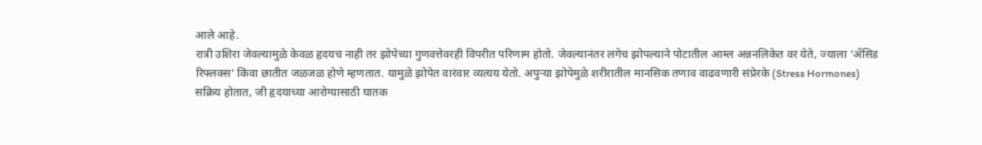आले आहे.
रात्री उशिरा जेवल्यामुळे केवळ हृदयच नाही तर झोपेच्या गुणवत्तेवरही विपरीत परिणाम होतो. जेवल्यानंतर लगेच झोपल्याने पोटातील आम्ल अन्ननलिकेत वर येते, ज्याला ‘ॲसिड रिफ्लक्स’ किंवा छातीत जळजळ होणे म्हणतात. यामुळे झोपेत वारंवार व्यत्यय येतो. अपुऱ्या झोपेमुळे शरीरातील मानसिक तणाव वाढवणारी संप्रेरके (Stress Hormones) सक्रिय होतात, जी हृदयाच्या आरोग्यासाठी घातक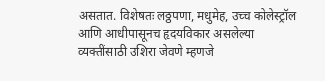असतात. विशेषतः लठ्ठपणा, मधुमेह, उच्च कोलेस्ट्रॉल आणि आधीपासूनच हृदयविकार असलेल्या व्यक्तींसाठी उशिरा जेवणे म्हणजे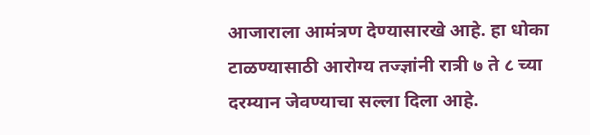आजाराला आमंत्रण देण्यासारखे आहे. हा धोका टाळण्यासाठी आरोग्य तज्ज्ञांनी रात्री ७ ते ८ च्या दरम्यान जेवण्याचा सल्ला दिला आहे.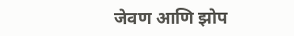जेवण आणि झोप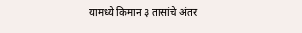यामध्ये किमान ३ तासांचे अंतर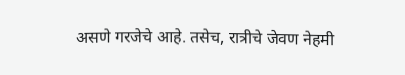असणे गरजेचे आहे. तसेच, रात्रीचे जेवण नेहमी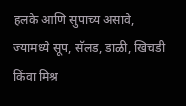हलके आणि सुपाच्य असावे, ज्यामध्ये सूप, सॅलड, डाळी, खिचडी किंवा मिश्र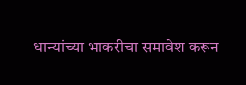धान्यांच्या भाकरीचा समावेश करून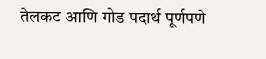तेलकट आणि गोड पदार्थ पूर्णपणे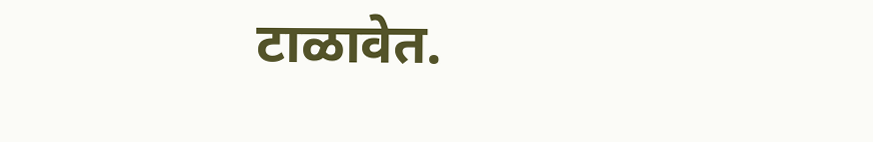टाळावेत.